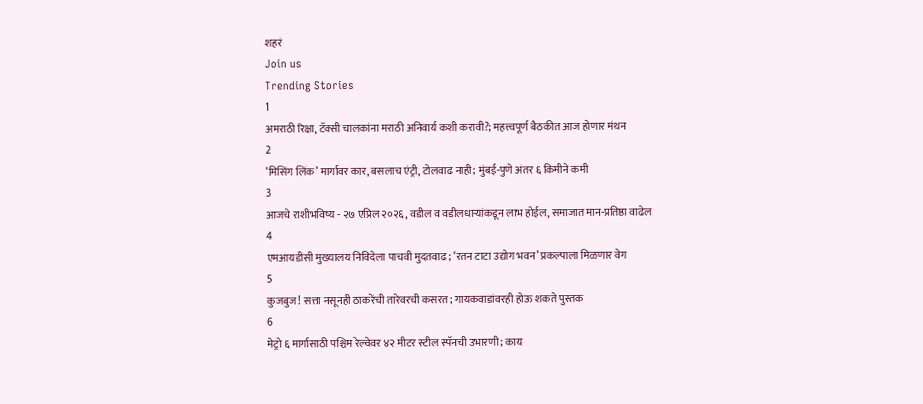शहरं
Join us
Trending Stories
1
अमराठी रिक्षा, टॅक्सी चालकांना मराठी अनिवार्य कशी करावी?; महत्त्वपूर्ण बैठकीत आज होणार मंथन
2
‘मिसिंग लिंक’ मार्गावर कार, बसलाच एंट्री, टोलवाढ नाही; मुंबई-पुणे अंतर ६ किमीने कमी
3
आजचे राशीभविष्य - २७ एप्रिल २०२६, वडील व वडीलधार्‍यांकडून लाभ होईल, समाजात मान-प्रतिष्ठा वाढेल
4
एमआयडीसी मुख्यालय निविदेला पाचवी मुदतवाढ; ‘रतन टाटा उद्योग भवन’ प्रकल्पाला मिळणार वेग
5
कुजबुज! सत्ता नसूनही ठाकरेंची तारेवरची कसरत; गायकवाडांवरही होऊ शकते पुस्तक
6
मेट्रो ६ मार्गासाठी पश्चिम रेल्वेवर ४२ मीटर स्टील स्पॅनची उभारणी; काय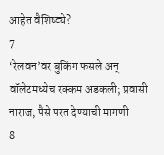आहेत वैशिष्ट्ये?
7
‘रेलवन’वर बुकिंग फसले अन् वॉलेटमध्येच रक्कम अडकली; प्रवासी नाराज, पैसे परत देण्याची मागणी
8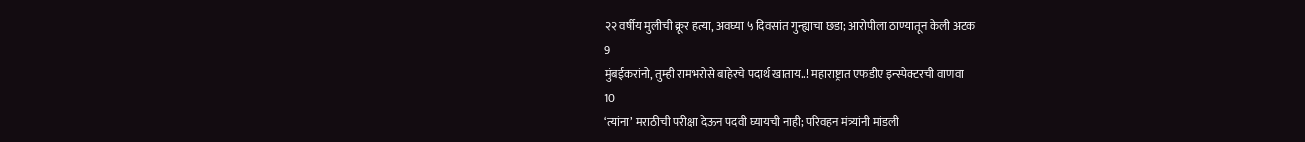२२ वर्षीय मुलीची क्रूर हत्या, अवघ्या ५ दिवसांत गुन्ह्याचा छडा; आरोपीला ठाण्यातून केली अटक
9
मुंबईकरांनो, तुम्ही रामभरोसे बाहेरचे पदार्थ खाताय..! महाराष्ट्रात एफडीए इन्स्पेक्टरची वाणवा
10
‘त्यांना’ मराठीची परीक्षा देऊन पदवी घ्यायची नाही; परिवहन मंत्र्यांनी मांडली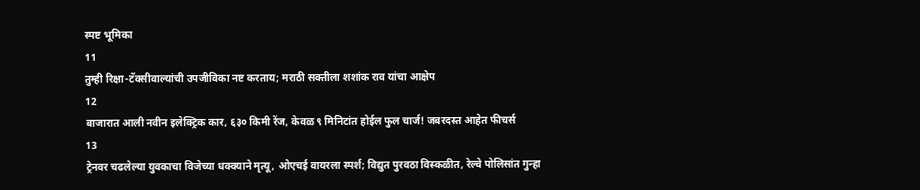स्पष्ट भूमिका
11
तुम्ही रिक्षा-टॅक्सीवाल्यांची उपजीविका नष्ट करताय; मराठी सक्तीला शशांक राव यांचा आक्षेप
12
बाजारात आली नवीन इलेक्ट्रिक कार, ६३० किमी रेंज, केवळ ९ मिनिटांत होईल फुल चार्ज! जबरदस्त आहेत फीचर्स
13
ट्रेनवर चढलेल्या युवकाचा विजेच्या धक्क्याने मृत्यू, ओएचई वायरला स्पर्श; विद्युत पुरवठा विस्कळीत, रेल्वे पोलिसांत गुन्हा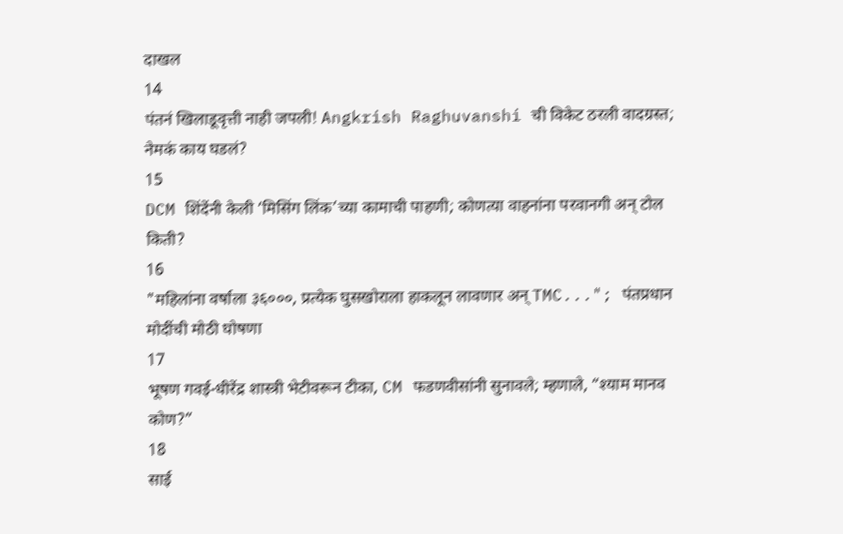दाखल
14
पंतनं खिलाडूवृत्ती नाही जपली! Angkrish Raghuvanshi ची विकेट ठरली वादग्रस्त; नेमकं काय घडलं?
15
DCM शिंदेंनी केली ‘मिसिंग लिंक’च्या कामाची पाहणी; कोणत्या वाहनांना परवानगी अन् टोल किती?
16
"महिलांना वर्षाला ३६०००, प्रत्येक घुसखोराला हाकलून लावणार अन् TMC..."; पंतप्रधान मोदींची मोठी घोषणा
17
भूषण गवई-धीरेंद्र शास्त्री भेटीवरून टीका, CM फडणवीसांनी सुनावले; म्हणाले, “श्याम मानव कोण?”
18
साई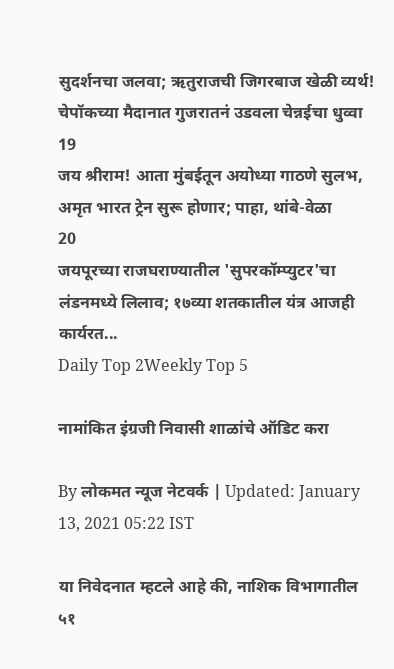सुदर्शनचा जलवा; ऋतुराजची जिगरबाज खेळी व्यर्थ! चेपॉकच्या मैदानात गुजरातनं उडवला चेन्नईचा धुव्वा
19
जय श्रीराम! आता मुंबईतून अयोध्या गाठणे सुलभ, अमृत भारत ट्रेन सुरू होणार; पाहा, थांबे-वेळा
20
जयपूरच्या राजघराण्यातील 'सुपरकॉम्प्युटर'चा लंडनमध्ये लिलाव; १७व्या शतकातील यंत्र आजही कार्यरत...
Daily Top 2Weekly Top 5

नामांकित इंग्रजी निवासी शाळांचे ऑडिट करा

By लोकमत न्यूज नेटवर्क | Updated: January 13, 2021 05:22 IST

या निवेदनात म्हटले आहे की, नाशिक विभागातील ५१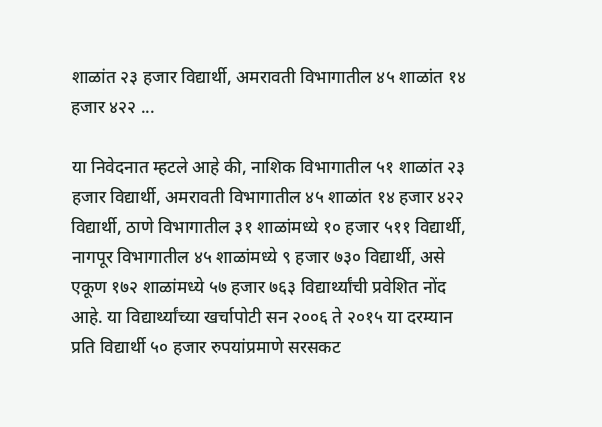शाळांत २३ हजार विद्यार्थी, अमरावती विभागातील ४५ शाळांत १४ हजार ४२२ ...

या निवेदनात म्हटले आहे की, नाशिक विभागातील ५१ शाळांत २३ हजार विद्यार्थी, अमरावती विभागातील ४५ शाळांत १४ हजार ४२२ विद्यार्थी, ठाणे विभागातील ३१ शाळांमध्ये १० हजार ५११ विद्यार्थी, नागपूर विभागातील ४५ शाळांमध्ये ९ हजार ७३० विद्यार्थी, असे एकूण १७२ शाळांमध्ये ५७ हजार ७६३ विद्यार्थ्यांची प्रवेशित नोंद आहे. या विद्यार्थ्यांच्या खर्चापोटी सन २००६ ते २०१५ या दरम्यान प्रति विद्यार्थी ५० हजार रुपयांप्रमाणे सरसकट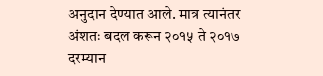अनुदान देण्यात आले. मात्र त्यानंतर अंशतः बदल करून २०१५ ते २०१७ दरम्यान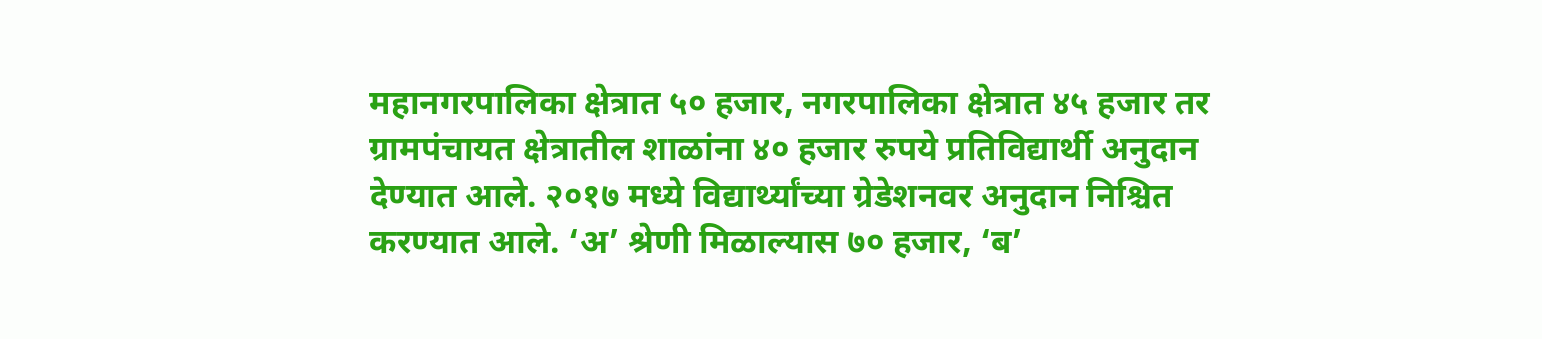महानगरपालिका क्षेत्रात ५० हजार, नगरपालिका क्षेत्रात ४५ हजार तर ग्रामपंचायत क्षेत्रातील शाळांना ४० हजार रुपये प्रतिविद्यार्थी अनुदान देण्यात आले. २०१७ मध्ये विद्यार्थ्यांच्या ग्रेडेशनवर अनुदान निश्चित करण्यात आले. ‘अ’ श्रेणी मिळाल्यास ७० हजार, ‘ब’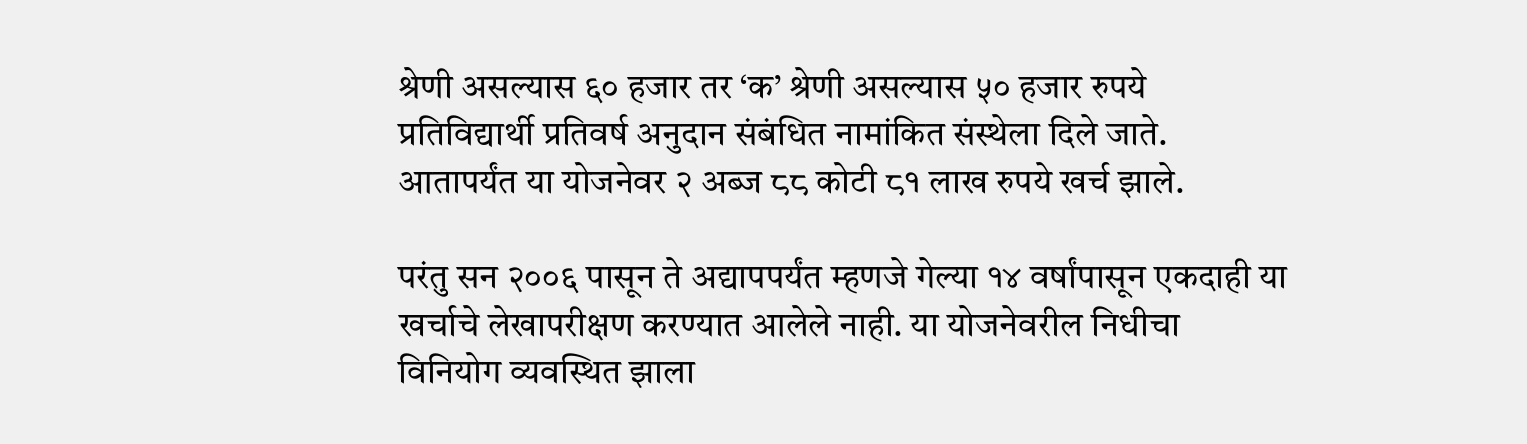श्रेणी असल्यास ६० हजार तर ‘क’ श्रेणी असल्यास ५० हजार रुपये प्रतिविद्यार्थी प्रतिवर्ष अनुदान संबंधित नामांकित संस्थेला दिले जाते. आतापर्यंत या योजनेवर २ अब्ज ८८ कोटी ८१ लाख रुपये खर्च झाले.

परंतु सन २००६ पासून ते अद्यापपर्यंत म्हणजे गेल्या १४ वर्षांपासून एकदाही या खर्चाचे लेखापरीक्षण करण्यात आलेले नाही. या योजनेवरील निधीचा विनियोग व्यवस्थित झाला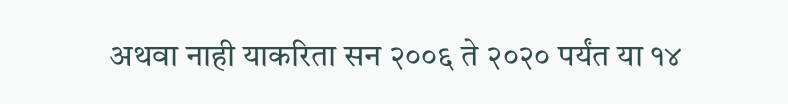अथवा नाही याकरिता सन २००६ ते २०२० पर्यंत या १४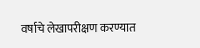वर्षाचे लेखापरीक्षण करण्यात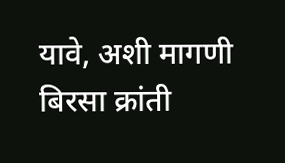यावे, अशी मागणी बिरसा क्रांती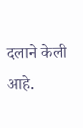दलाने केली आहे.